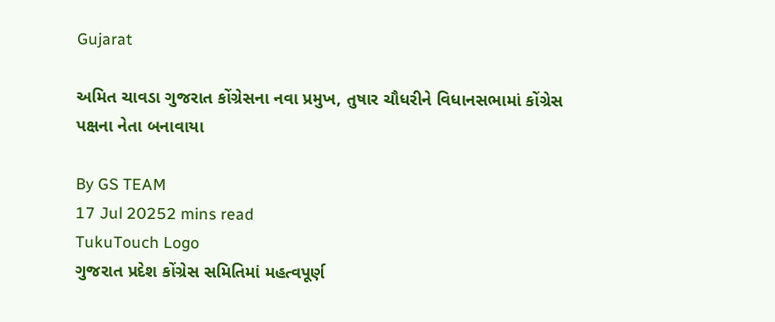Gujarat

અમિત ચાવડા ગુજરાત કોંગ્રેસના નવા પ્રમુખ, તુષાર ચૌધરીને વિધાનસભામાં કોંગ્રેસ પક્ષના નેતા બનાવાયા

By GS TEAM
17 Jul 20252 mins read
TukuTouch Logo
ગુજરાત પ્રદેશ કોંગ્રેસ સમિતિમાં મહત્વપૂર્ણ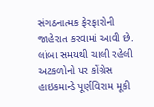સંગઠનાત્મક ફેરફારોની જાહેરાત કરવામાં આવી છે. લાંબા સમયથી ચાલી રહેલી અટકળોનો પર કોંગ્રેસ હાઇકમાન્ડે પૂર્ણવિરામ મૂકી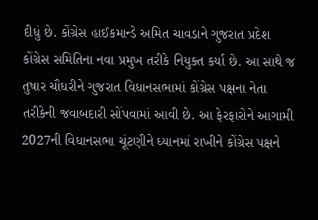દીધું છે. કોંગ્રેસ હાઈકમાન્ડે અમિત ચાવડાને ગુજરાત પ્રદેશ કોંગ્રેસ સમિતિના નવા પ્રમુખ તરીકે નિયુક્ત કર્યા છે. આ સાથે જ તુષાર ચૌધરીને ગુજરાત વિધાનસભામાં કોંગ્રેસ પક્ષના નેતા તરીકેની જવાબદારી સોંપવામાં આવી છે. આ ફેરફારોને આગામી 2027ની વિધાનસભા ચૂંટણીને ધ્યાનમાં રાખીને કોંગ્રેસ પક્ષને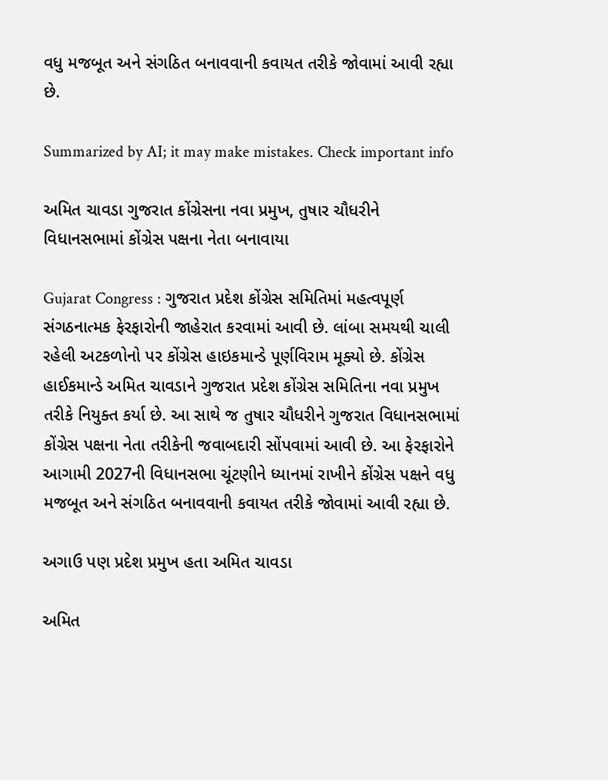વધુ મજબૂત અને સંગઠિત બનાવવાની કવાયત તરીકે જોવામાં આવી રહ્યા છે.

Summarized by AI; it may make mistakes. Check important info

અમિત ચાવડા ગુજરાત કોંગ્રેસના નવા પ્રમુખ, તુષાર ચૌધરીને વિધાનસભામાં કોંગ્રેસ પક્ષના નેતા બનાવાયા

Gujarat Congress : ગુજરાત પ્રદેશ કોંગ્રેસ સમિતિમાં મહત્વપૂર્ણ સંગઠનાત્મક ફેરફારોની જાહેરાત કરવામાં આવી છે. લાંબા સમયથી ચાલી રહેલી અટકળોનો પર કોંગ્રેસ હાઇકમાન્ડે પૂર્ણવિરામ મૂક્યો છે. કોંગ્રેસ હાઈકમાન્ડે અમિત ચાવડાને ગુજરાત પ્રદેશ કોંગ્રેસ સમિતિના નવા પ્રમુખ તરીકે નિયુક્ત કર્યા છે. આ સાથે જ તુષાર ચૌધરીને ગુજરાત વિધાનસભામાં કોંગ્રેસ પક્ષના નેતા તરીકેની જવાબદારી સોંપવામાં આવી છે. આ ફેરફારોને આગામી 2027ની વિધાનસભા ચૂંટણીને ધ્યાનમાં રાખીને કોંગ્રેસ પક્ષને વધુ મજબૂત અને સંગઠિત બનાવવાની કવાયત તરીકે જોવામાં આવી રહ્યા છે.

અગાઉ પણ પ્રદેશ પ્રમુખ હતા અમિત ચાવડા

અમિત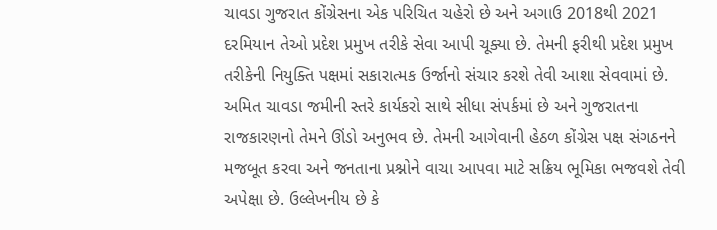ચાવડા ગુજરાત કોંગ્રેસના એક પરિચિત ચહેરો છે અને અગાઉ 2018થી 2021 દરમિયાન તેઓ પ્રદેશ પ્રમુખ તરીકે સેવા આપી ચૂક્યા છે. તેમની ફરીથી પ્રદેશ પ્રમુખ તરીકેની નિયુક્તિ પક્ષમાં સકારાત્મક ઉર્જાનો સંચાર કરશે તેવી આશા સેવવામાં છે. અમિત ચાવડા જમીની સ્તરે કાર્યકરો સાથે સીધા સંપર્કમાં છે અને ગુજરાતના રાજકારણનો તેમને ઊંડો અનુભવ છે. તેમની આગેવાની હેઠળ કોંગ્રેસ પક્ષ સંગઠનને મજબૂત કરવા અને જનતાના પ્રશ્નોને વાચા આપવા માટે સક્રિય ભૂમિકા ભજવશે તેવી અપેક્ષા છે. ઉલ્લેખનીય છે કે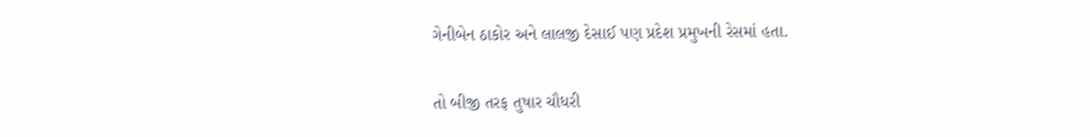ગેનીબેન ઠાકોર અને લાલજી દેસાઈ પણ પ્રદેશ પ્રમુખની રેસમાં હતા.

તો બીજી તરફ તુષાર ચૌધરી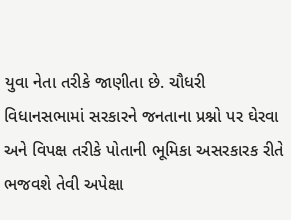યુવા નેતા તરીકે જાણીતા છે. ચૌધરી વિધાનસભામાં સરકારને જનતાના પ્રશ્નો પર ઘેરવા અને વિપક્ષ તરીકે પોતાની ભૂમિકા અસરકારક રીતે ભજવશે તેવી અપેક્ષા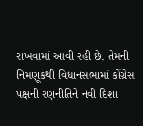રાખવામાં આવી રહી છે. તેમની નિમણૂકથી વિધાનસભામાં કોંગ્રેસ પક્ષની રણનીતિને નવી દિશા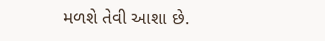મળશે તેવી આશા છે.